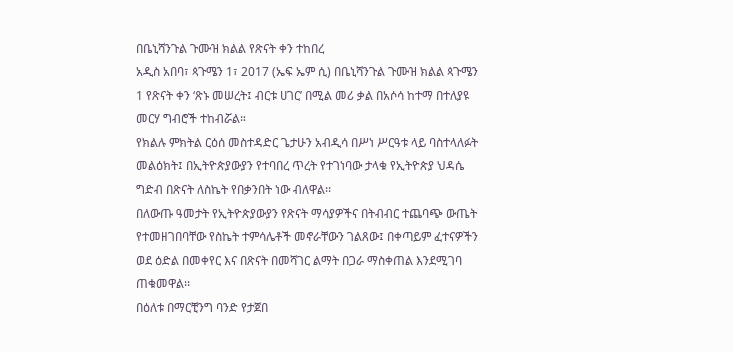በቤኒሻንጉል ጉሙዝ ክልል የጽናት ቀን ተከበረ
አዲስ አበባ፣ ጳጉሜን 1፣ 2017 (ኤፍ ኤም ሲ) በቤኒሻንጉል ጉሙዝ ክልል ጳጉሜን 1 የጽናት ቀን ‘ጽኑ መሠረት፤ ብርቱ ሀገር’ በሚል መሪ ቃል በአሶሳ ከተማ በተለያዩ መርሃ ግብሮች ተከብሯል።
የክልሉ ምክትል ርዕሰ መስተዳድር ጌታሁን አብዲሳ በሥነ ሥርዓቱ ላይ ባስተላለፉት መልዕክት፤ በኢትዮጵያውያን የተባበረ ጥረት የተገነባው ታላቁ የኢትዮጵያ ህዳሴ ግድብ በጽናት ለስኬት የበቃንበት ነው ብለዋል፡፡
በለውጡ ዓመታት የኢትዮጵያውያን የጽናት ማሳያዎችና በትብብር ተጨባጭ ውጤት የተመዘገበባቸው የስኬት ተምሳሌቶች መኖራቸውን ገልጸው፤ በቀጣይም ፈተናዎችን ወደ ዕድል በመቀየር እና በጽናት በመሻገር ልማት በጋራ ማስቀጠል እንደሚገባ ጠቁመዋል፡፡
በዕለቱ በማርቺንግ ባንድ የታጀበ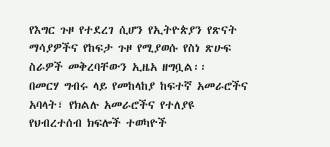የእግር ጉዞ የተደረገ ሲሆን የኢትዮጵያን የጽናት ማሳያዎችና የከፍታ ጉዞ የሚያወሱ የስነ ጽሁፍ ስራዎች መቅረባቸውን ኢዜአ ዘግቧል፡፡
በመርሃ ግብሩ ላይ የመከላከያ ከፍተኛ አመራሮችና አባላት፣ የክልሉ አመራሮችና የተለያዩ የህብረተሰብ ክፍሎች ተወካዮች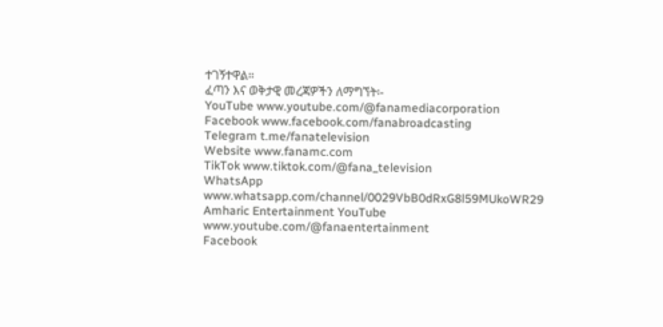ተገኝተዋል።
ፈጣን እና ወቅታዊ መረጃዎችን ለማግኘት፡-
YouTube www.youtube.com/@fanamediacorporation
Facebook www.facebook.com/fanabroadcasting
Telegram t.me/fanatelevision
Website www.fanamc.com
TikTok www.tiktok.com/@fana_television
WhatsApp www.whatsapp.com/channel/0029VbB0dRxG8l59MUkoWR29
Amharic Entertainment YouTube www.youtube.com/@fanaentertainment
Facebook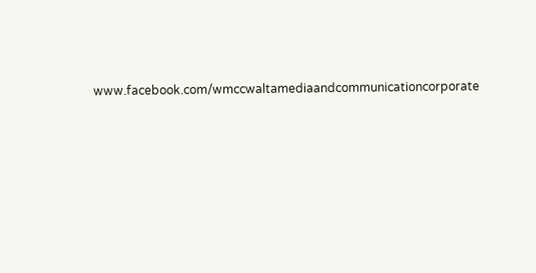www.facebook.com/wmccwaltamediaandcommunicationcorporate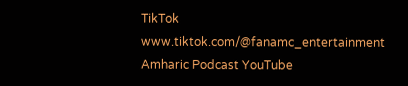TikTok www.tiktok.com/@fanamc_entertainment
Amharic Podcast YouTube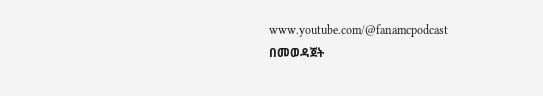www.youtube.com/@fanamcpodcast በመወዳጀት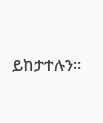ይከታተሉን፡፡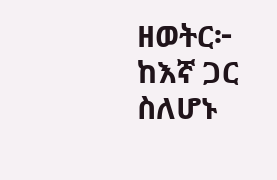ዘወትር፦ ከእኛ ጋር ስለሆኑ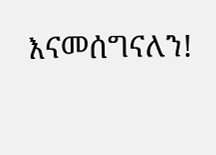እናመሰግናለን!